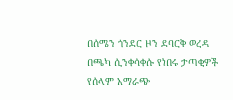በሰሜን ጎንደር ዞን ደባርቅ ወረዳ በጫካ ሲንቀሳቀሱ የነበሩ ታጣቂዎች የሰላም አማራጭ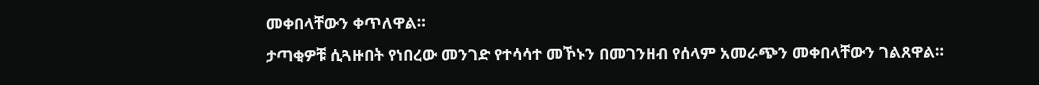መቀበላቸውን ቀጥለዋል።
ታጣቂዎቹ ሲጓዙበት የነበረው መንገድ የተሳሳተ መኾኑን በመገንዘብ የሰላም አመራጭን መቀበላቸውን ገልጸዋል።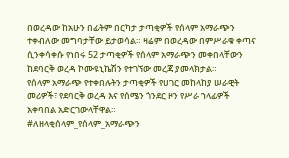በወረዳው ከአሁን በፊትም በርካታ ታጣቂዎች የሰላም አማራጭን ተቀብለው መግባታቸው ይታወሳል። ዛሬም በወረዳው በምሥራቁ ቀጣና ሲንቀሳቀሱ የነበሩ 52 ታጣቂዎች የሰላም አማራጭን መቀበላቸውን ከደባርቅ ወረዳ ኮሙዩኒኬሽን የተገኘው መረጃ ያመላክታል።
የሰላም አማራጭ የተቀበሉትን ታጣቂዎች የሀገር መከላከያ ሠራዊት መሪዎች፣ የደባርቅ ወረዳ እና የሰሜን ጎንደር ዞን የሥራ ኀላፊዎች አቀባበል አድርገውላቸዋል።
#ለዘላቂሰላም_የሰላም_አማራጭን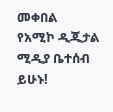መቀበል
የአሚኮ ዲጂታል ሚዲያ ቤተሰብ ይሁኑ!